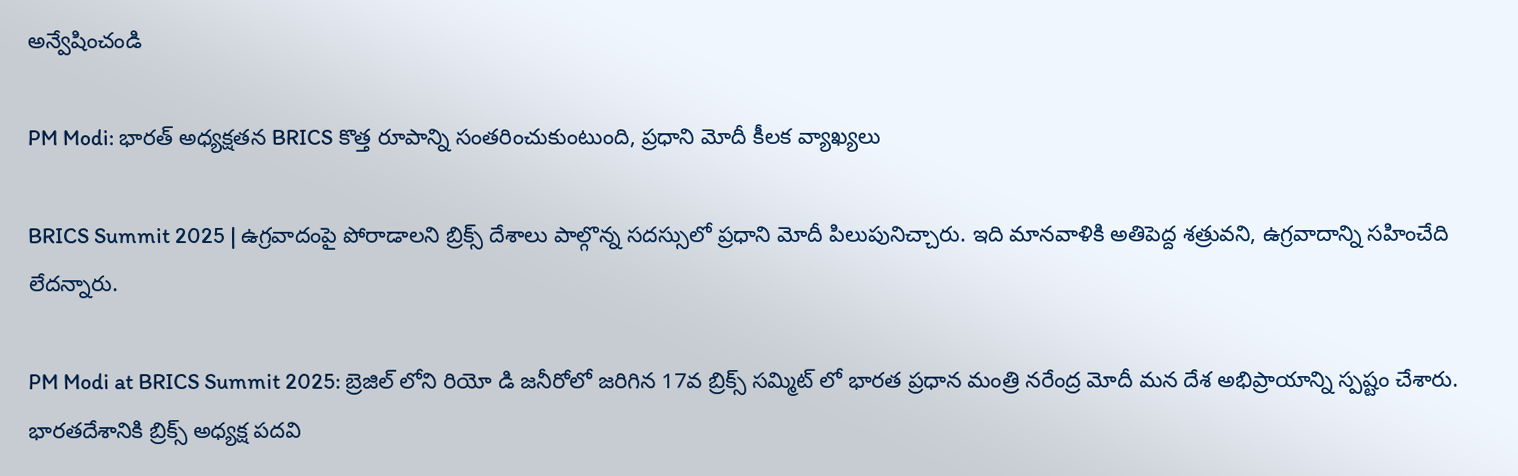అన్వేషించండి

PM Modi: భారత్ అధ్యక్షతన BRICS కొత్త రూపాన్ని సంతరించుకుంటుంది, ప్రధాని మోదీ కీలక వ్యాఖ్యలు

BRICS Summit 2025 | ఉగ్రవాదంపై పోరాడాలని బ్రిక్స్ దేశాలు పాల్గొన్న సదస్సులో ప్రధాని మోదీ పిలుపునిచ్చారు. ఇది మానవాళికి అతిపెద్ద శత్రువని, ఉగ్రవాదాన్ని సహించేది లేదన్నారు.

PM Modi at BRICS Summit 2025: బ్రెజిల్ లోని రియో డి జనీరోలో జరిగిన 17వ బ్రిక్స్ సమ్మిట్ లో భారత ప్రధాన మంత్రి నరేంద్ర మోదీ మన దేశ అభిప్రాయాన్ని స్పష్టం చేశారు. భారతదేశానికి బ్రిక్స్ అధ్యక్ష పదవి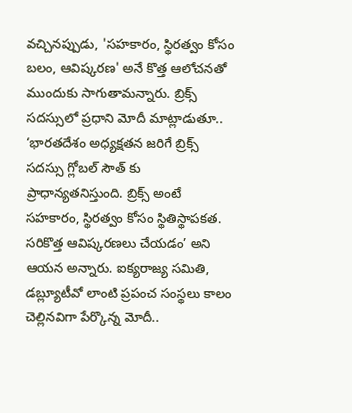వచ్చినప్పుడు, 'సహకారం, స్థిరత్వం కోసం బలం, ఆవిష్కరణ' అనే కొత్త ఆలోచనతో ముందుకు సాగుతామన్నారు. బ్రిక్స్ సదస్సులో ప్రధాని మోదీ మాట్లాడుతూ.. ‘భారతదేశం అధ్యక్షతన జరిగే బ్రిక్స్ సదస్సు గ్లోబల్ సౌత్ కు ప్రాధాన్యతనిస్తుంది. బ్రిక్స్ అంటే సహకారం, స్థిరత్వం కోసం స్థితిస్థాపకత. సరికొత్త ఆవిష్కరణలు చేయడం’ అని ఆయన అన్నారు. ఐక్యరాజ్య సమితి, డబ్ల్యూటీవో లాంటి ప్రపంచ సంస్థలు కాలం చెల్లినవిగా పేర్కొన్న మోదీ..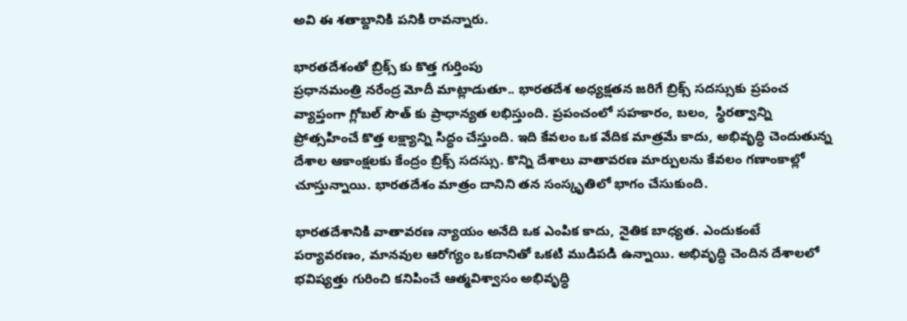అవి ఈ శతాబ్దానికి పనికి రావన్నారు.

భారతదేశంతో బ్రిక్స్ కు కొత్త గుర్తింపు
ప్రధానమంత్రి నరేంద్ర మోదీ మాట్లాడుతూ.. భారతదేశ అధ్యక్షతన జరిగే బ్రిక్స్ సదస్సుకు ప్రపంచ వ్యాప్తంగా గ్లోబల్ సౌత్ కు ప్రాధాన్యత లభిస్తుంది. ప్రపంచంలో సహకారం, బలం,  స్థిరత్వాన్ని ప్రోత్సహించే కొత్త లక్ష్యాన్ని సిద్ధం చేస్తుంది. ఇది కేవలం ఒక వేదిక మాత్రమే కాదు, అభివృద్ధి చెందుతున్న దేశాల ఆకాంక్షలకు కేంద్రం బ్రిక్స్ సదస్సు. కొన్ని దేశాలు వాతావరణ మార్పులను కేవలం గణాంకాల్లో చూస్తున్నాయి. భారతదేశం మాత్రం దానిని తన సంస్కృతిలో భాగం చేసుకుంది.

భారతదేశానికి వాతావరణ న్యాయం అనేది ఒక ఎంపిక కాదు, నైతిక బాధ్యత. ఎందుకంటే పర్యావరణం, మానవుల ఆరోగ్యం ఒకదానితో ఒకటి ముడిపడి ఉన్నాయి. అభివృద్ధి చెందిన దేశాలలో భవిష్యత్తు గురించి కనిపించే ఆత్మవిశ్వాసం అభివృద్ధి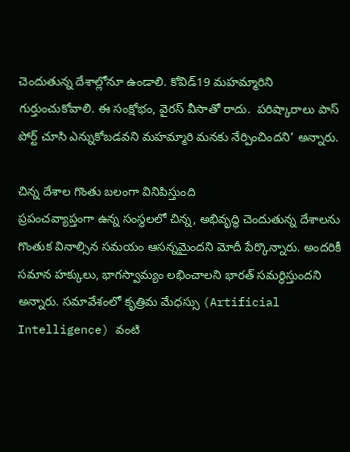చెందుతున్న దేశాల్లోనూ ఉండాలి. కోవిడ్19 మహమ్మారిని గుర్తుంచుకోవాలి. ఈ సంక్షోభం, వైరస్ వీసాతో రాదు.  పరిష్కారాలు పాస్ పోర్ట్ చూసి ఎన్నుకోబడవని మహమ్మారి మనకు నేర్పించిందని’ అన్నారు.

చిన్న దేశాల గొంతు బలంగా వినిపిస్తుంది
ప్రపంచవ్యాప్తంగా ఉన్న సంస్థలలో చిన్న, అభివృద్ధి చెందుతున్న దేశాలను గొంతుక వినాల్సిన సమయం ఆసన్నమైందని మోదీ పేర్కొన్నారు. అందరికీ సమాన హక్కులు, భాగస్వామ్యం లభించాలని భారత్ సమర్థిస్తుందని అన్నారు. సమావేశంలో కృత్రిమ మేధస్సు (Artificial Intelligence) వంటి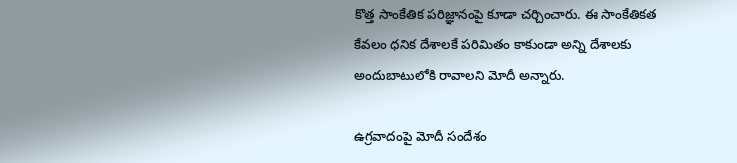కొత్త సాంకేతిక పరిజ్ఞానంపై కూడా చర్చించారు. ఈ సాంకేతికత కేవలం ధనిక దేశాలకే పరిమితం కాకుండా అన్ని దేశాలకు అందుబాటులోకి రావాలని మోదీ అన్నారు.

ఉగ్రవాదంపై మోదీ సందేశం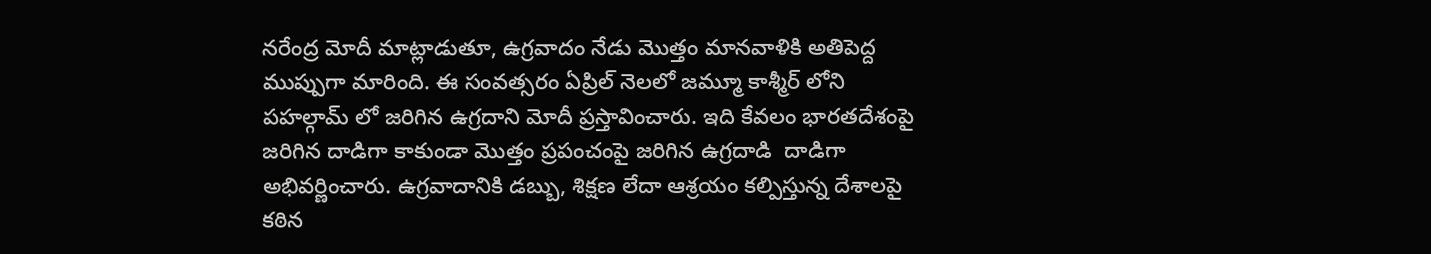నరేంద్ర మోదీ మాట్లాడుతూ, ఉగ్రవాదం నేడు మొత్తం మానవాళికి అతిపెద్ద ముప్పుగా మారింది. ఈ సంవత్సరం ఏప్రిల్ నెలలో జమ్మూ కాశ్మీర్ లోని పహల్గామ్ లో జరిగిన ఉగ్రదాని మోదీ ప్రస్తావించారు. ఇది కేవలం భారతదేశంపై జరిగిన దాడిగా కాకుండా మొత్తం ప్రపంచంపై జరిగిన ఉగ్రదాడి  దాడిగా అభివర్ణించారు. ఉగ్రవాదానికి డబ్బు, శిక్షణ లేదా ఆశ్రయం కల్పిస్తున్న దేశాలపై కఠిన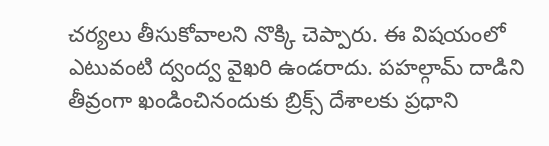చర్యలు తీసుకోవాలని నొక్కి చెప్పారు. ఈ విషయంలో ఎటువంటి ద్వంద్వ వైఖరి ఉండరాదు. పహల్గామ్ దాడిని తీవ్రంగా ఖండించినందుకు బ్రిక్స్ దేశాలకు ప్రధాని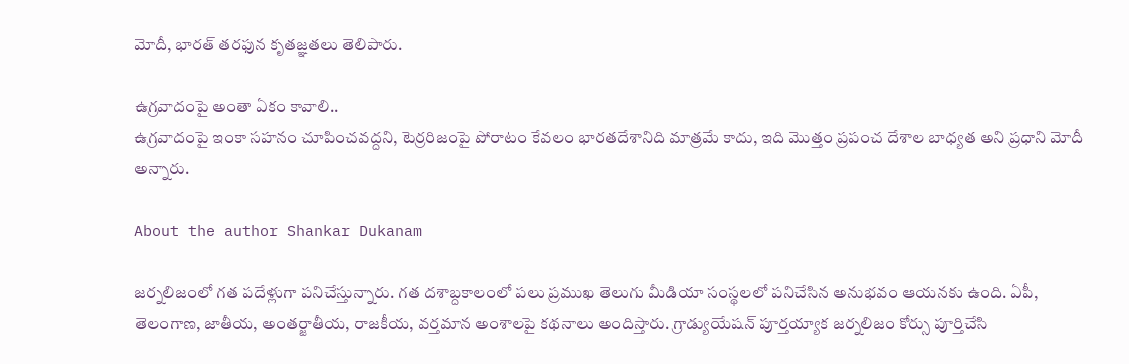మోదీ, భారత్ తరఫున కృతజ్ఞతలు తెలిపారు.

ఉగ్రవాదంపై అంతా ఏకం కావాలి..
ఉగ్రవాదంపై ఇంకా సహనం చూపించవద్దని, టెర్రరిజంపై పోరాటం కేవలం భారతదేశానిది మాత్రమే కాదు, ఇది మొత్తం ప్రపంచ దేశాల బాధ్యత అని ప్రధాని మోదీ అన్నారు.

About the author Shankar Dukanam

జర్నలిజంలో గత పదేళ్లుగా పనిచేస్తున్నారు. గత దశాబ్దకాలంలో పలు ప్రముఖ తెలుగు మీడియా సంస్థలలో పనిచేసిన అనుభవం ఆయనకు ఉంది. ఏపీ, తెలంగాణ, జాతీయ, అంతర్జాతీయ, రాజకీయ, వర్తమాన అంశాలపై కథనాలు అందిస్తారు. గ్రాడ్యుయేషన్ పూర్తయ్యాక జర్నలిజం కోర్సు పూర్తిచేసి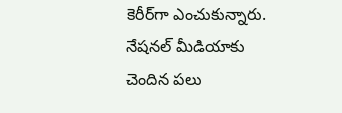కెరీర్‌గా ఎంచుకున్నారు. నేషనల్ మీడియాకు చెందిన పలు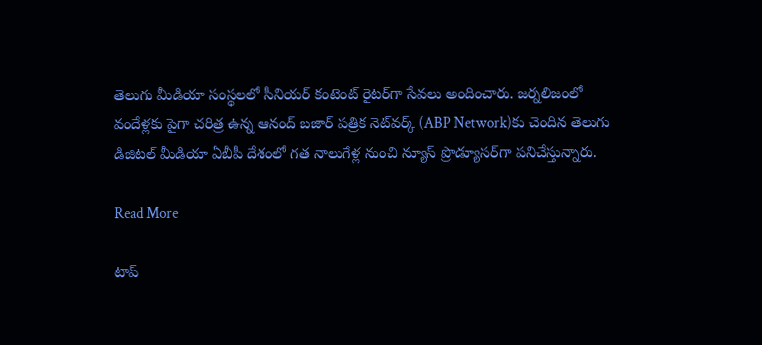తెలుగు మీడియా సంస్థలలో సీనియర్ కంటెంట్ రైటర్‌గా సేవలు అందించారు. జర్నలిజంలో వందేళ్లకు పైగా చరిత్ర ఉన్న ఆనంద్ బజార్ పత్రిక నెట్‌వర్క్ (ABP Network)కు చెందిన తెలుగు డిజిటల్ మీడియా ఏబీపీ దేశంలో గత నాలుగేళ్ల నుంచి న్యూస్ ప్రొడ్యూసర్‌గా పనిచేస్తున్నారు.

Read More

టాప్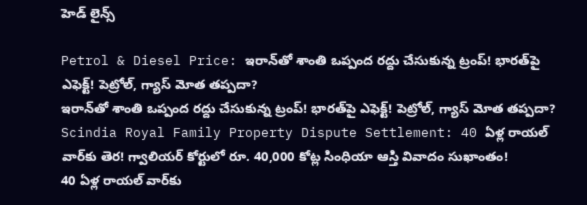హెడ్ లైన్స్

Petrol & Diesel Price: ఇరాన్‌తో శాంతి ఒప్పంద రద్దు చేసుకున్న ట్రంప్‌! భారత్‌పై ఎఫెక్ట్‌! పెట్రోల్, గ్యాస్ మోత తప్పదా?
ఇరాన్‌తో శాంతి ఒప్పంద రద్దు చేసుకున్న ట్రంప్‌! భారత్‌పై ఎఫెక్ట్‌! పెట్రోల్, గ్యాస్ మోత తప్పదా?
Scindia Royal Family Property Dispute Settlement: 40 ఏళ్ల రాయల్ వార్‌కు తెర! గ్వాలియర్ కోర్టులో రూ. 40,000 కోట్ల సింధియా ఆస్తి వివాదం సుఖాంతం!
40 ఏళ్ల రాయల్ వార్‌కు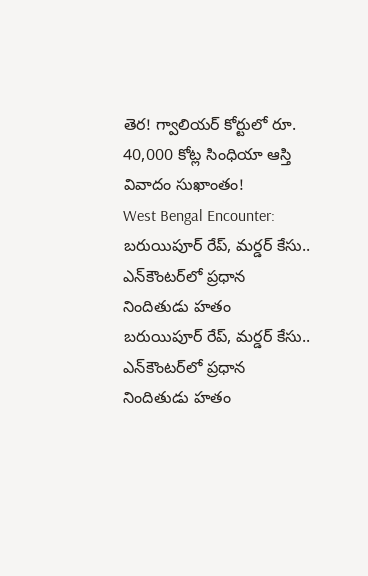తెర! గ్వాలియర్ కోర్టులో రూ. 40,000 కోట్ల సింధియా ఆస్తి వివాదం సుఖాంతం!
West Bengal Encounter: బరుయిపూర్ రేప్, మర్డర్ కేసు.. ఎన్‌కౌంటర్‌లో ప్రధాన నిందితుడు హతం
బరుయిపూర్ రేప్, మర్డర్ కేసు.. ఎన్‌కౌంటర్‌లో ప్రధాన నిందితుడు హతం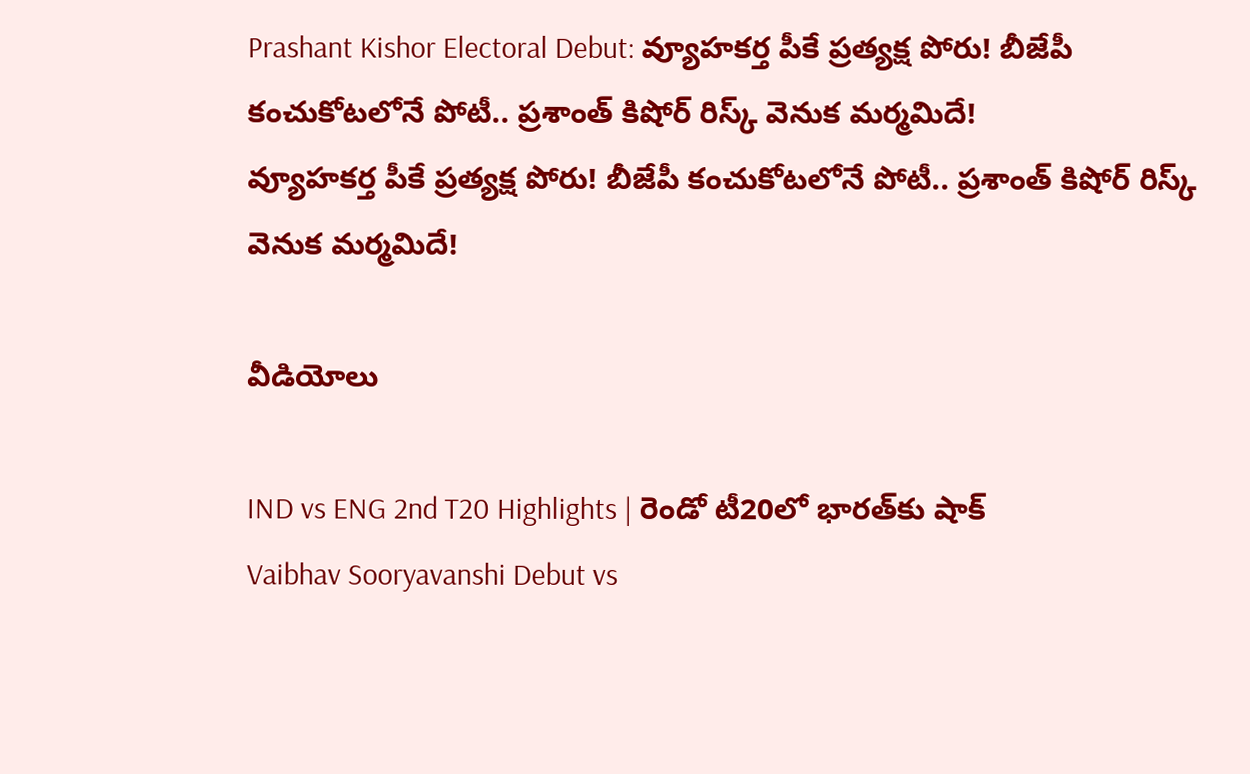Prashant Kishor Electoral Debut: వ్యూహకర్త పీకే ప్రత్యక్ష పోరు! బీజేపీ కంచుకోటలోనే పోటీ.. ప్రశాంత్ కిషోర్ రిస్క్ వెనుక మర్మమిదే!
వ్యూహకర్త పీకే ప్రత్యక్ష పోరు! బీజేపీ కంచుకోటలోనే పోటీ.. ప్రశాంత్ కిషోర్ రిస్క్ వెనుక మర్మమిదే!

వీడియోలు

IND vs ENG 2nd T20 Highlights | రెండో టీ20లో భారత్‌కు షాక్
Vaibhav Sooryavanshi Debut vs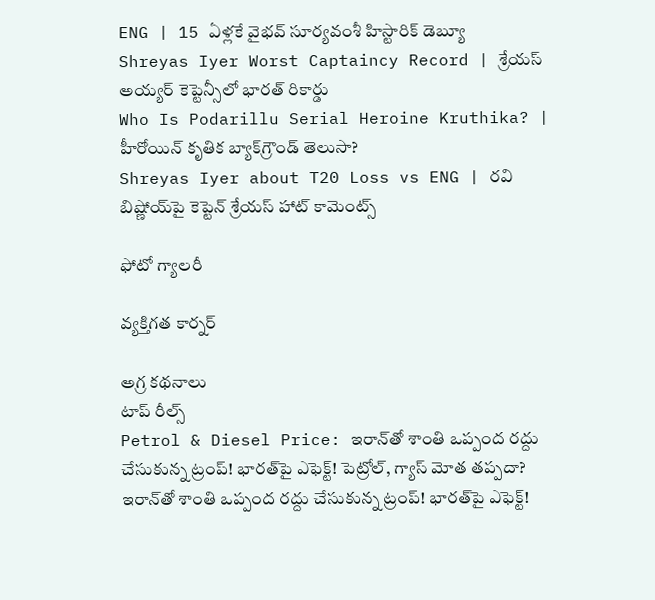ENG | 15 ఏళ్లకే వైభవ్ సూర్యవంశీ హిస్టారిక్ డెబ్యూ
Shreyas Iyer Worst Captaincy Record | శ్రేయస్ అయ్యర్ కెప్టెన్సీలో భారత్ రికార్డు
Who Is Podarillu Serial Heroine Kruthika? | హీరోయిన్ కృతిక బ్యాక్‌గ్రౌండ్ తెలుసా?
Shreyas Iyer about T20 Loss vs ENG | రవి బిష్ణోయ్‌పై కెప్టెన్ శ్రేయస్ హాట్ కామెంట్స్

ఫోటో గ్యాలరీ

వ్యక్తిగత కార్నర్

అగ్ర కథనాలు
టాప్ రీల్స్
Petrol & Diesel Price: ఇరాన్‌తో శాంతి ఒప్పంద రద్దు చేసుకున్న ట్రంప్‌! భారత్‌పై ఎఫెక్ట్‌! పెట్రోల్, గ్యాస్ మోత తప్పదా?
ఇరాన్‌తో శాంతి ఒప్పంద రద్దు చేసుకున్న ట్రంప్‌! భారత్‌పై ఎఫెక్ట్‌!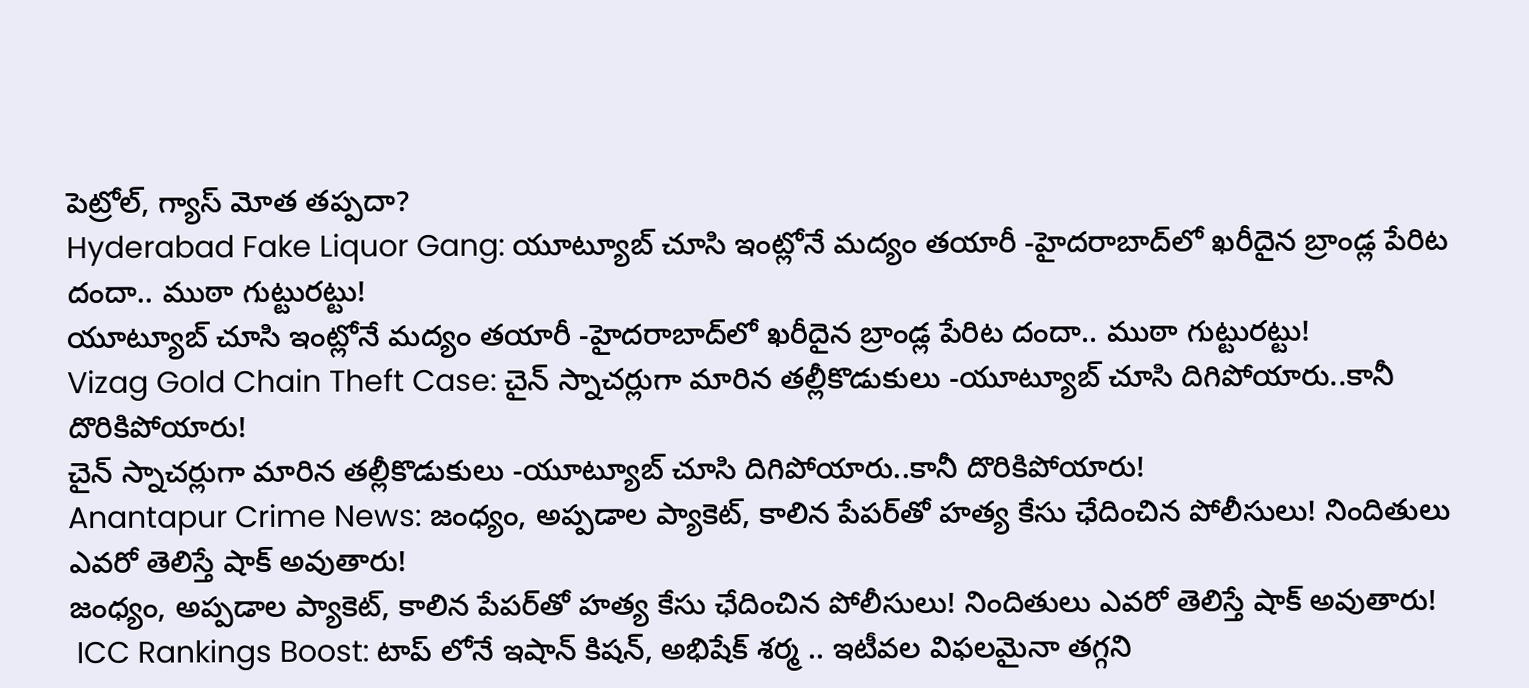పెట్రోల్, గ్యాస్ మోత తప్పదా?
Hyderabad Fake Liquor Gang: యూట్యూబ్ చూసి ఇంట్లోనే మద్యం తయారీ -హైదరాబాద్‌లో ఖరీదైన బ్రాండ్ల పేరిట దందా.. ముఠా గుట్టురట్టు!
యూట్యూబ్ చూసి ఇంట్లోనే మద్యం తయారీ -హైదరాబాద్‌లో ఖరీదైన బ్రాండ్ల పేరిట దందా.. ముఠా గుట్టురట్టు!
Vizag Gold Chain Theft Case: చైన్ స్నాచర్లుగా మారిన తల్లీకొడుకులు -యూట్యూబ్ చూసి దిగిపోయారు..కానీ దొరికిపోయారు!
చైన్ స్నాచర్లుగా మారిన తల్లీకొడుకులు -యూట్యూబ్ చూసి దిగిపోయారు..కానీ దొరికిపోయారు!
Anantapur Crime News: జంధ్యం, అప్పడాల ప్యాకెట్‌, కాలిన పేపర్‌తో హత్య కేసు ఛేదించిన పోలీసులు! నిందితులు ఎవరో తెలిస్తే షాక్ అవుతారు!
జంధ్యం, అప్పడాల ప్యాకెట్‌, కాలిన పేపర్‌తో హత్య కేసు ఛేదించిన పోలీసులు! నిందితులు ఎవరో తెలిస్తే షాక్ అవుతారు!
 ICC Rankings Boost: టాప్ లోనే ఇషాన్ కిషన్, అభిషేక్ శర్మ .. ఇటీవల విఫలమైనా తగ్గని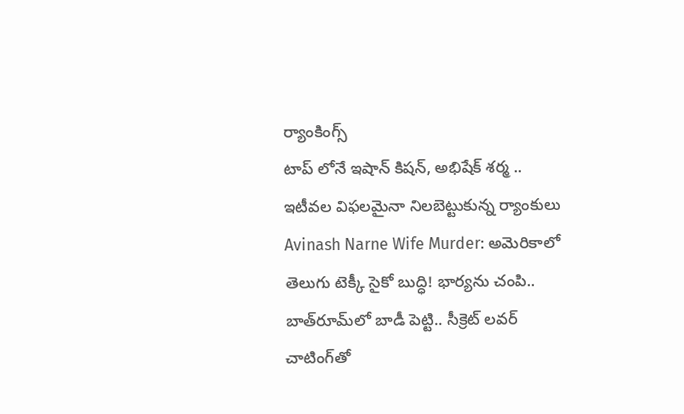ర్యాంకింగ్స్
టాప్ లోనే ఇషాన్ కిషన్, అభిషేక్ శర్మ .. ఇటీవల విఫలమైనా నిలబెట్టుకున్న ర్యాంకులు
Avinash Narne Wife Murder: అమెరికాలో తెలుగు టెక్కీ సైకో బుద్ధి! భార్యను చంపి.. బాత్‌రూమ్‌లో బాడీ పెట్టి.. సీక్రెట్ లవర్ చాటింగ్‌తో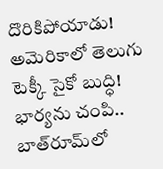దొరికిపోయాడు!
అమెరికాలో తెలుగు టెక్కీ సైకో బుద్ధి! భార్యను చంపి.. బాత్‌రూమ్‌లో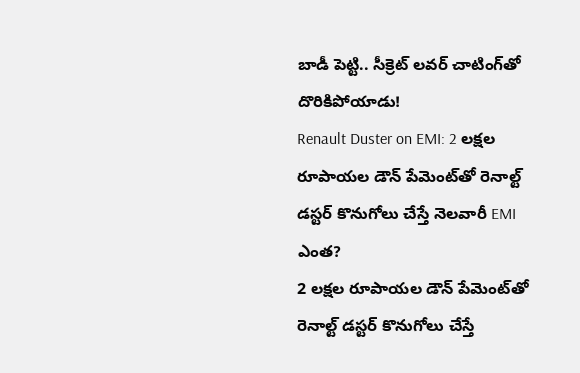బాడీ పెట్టి.. సీక్రెట్ లవర్ చాటింగ్‌తో దొరికిపోయాడు!
Renault Duster on EMI: 2 లక్షల రూపాయల డౌన్ పేమెంట్‌తో రెనాల్ట్ డస్టర్ కొనుగోలు చేస్తే నెలవారీ EMI ఎంత?
2 లక్షల రూపాయల డౌన్ పేమెంట్‌తో రెనాల్ట్ డస్టర్ కొనుగోలు చేస్తే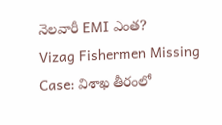నెలవారీ EMI ఎంత?
Vizag Fishermen Missing Case: విశాఖ తీరంలో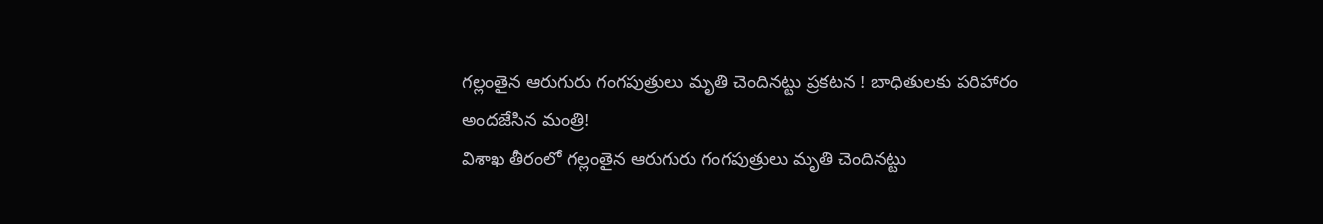గల్లంతైన ఆరుగురు గంగపుత్రులు మృతి చెందినట్టు ప్రకటన ! బాధితులకు పరిహారం అందజేసిన మంత్రి!
విశాఖ తీరంలో గల్లంతైన ఆరుగురు గంగపుత్రులు మృతి చెందినట్టు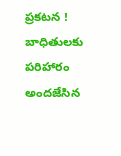ప్రకటన ! బాధితులకు పరిహారం అందజేసిన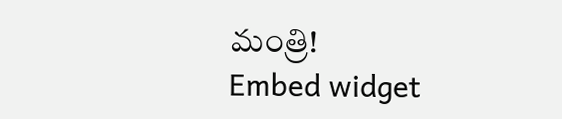మంత్రి!
Embed widget